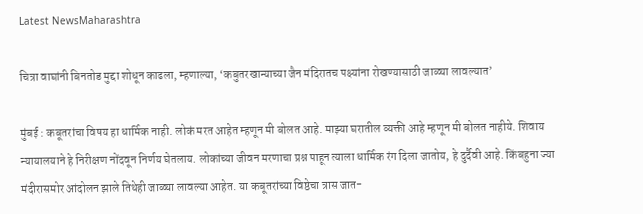Latest NewsMaharashtra

चित्रा वाघांनी बिनतोड मुद्दा शोधून काढला, म्हणाल्या, ‘कबुतरखान्याच्या जैन मंदिरातच पक्ष्यांना रोखण्यासाठी जाळ्या लावल्यात’

मुंबई : कबूतरांचा विषय हा धार्मिक नाही. लोकं मरत आहेत म्हणून मी बोलत आहे. माझ्या घरातील व्यक्ती आहे म्हणून मी बोलत नाहीये. शिवाय न्यायालयाने हे निरीक्षण नोंदवून निर्णय घेतलाय. लोकांच्या जीवन मरणाचा प्रश्न पाहून त्याला धार्मिक रंग दिला जातोय, हे दुर्दैवी आहे. किंबहुना ज्या मंदीरासमोर आंदोलन झाले तिथेही जाळ्या लावल्या आहेत. या कबूतरांच्या विष्ठेचा त्रास जात-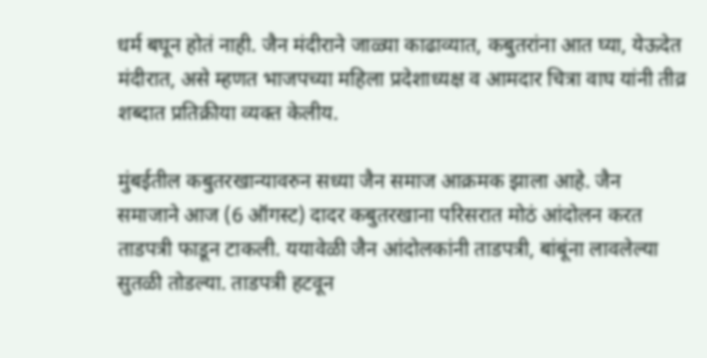धर्म बघून होतं नाही. जैन मंदीराने जाळ्या काढाव्यात, कबुतरांना आत घ्या, येऊदेत मंदीरात, असे म्हणत भाजपच्या महिला प्रदेशाध्यक्ष व आमदार चित्रा वाघ यांनी तीव्र शब्दात प्रतिक्रीया व्यक्त केलीय.

मुंबईतील कबुतरखान्यावरुन सध्या जैन समाज आक्रमक झाला आहे. जैन समाजाने आज (6 ऑगस्ट) दादर कबुतरखाना परिसरात मोठं आंदोलन करत ताडपत्री फाडून टाकली. ययावेळी जैन आंदोलकांनी ताडपत्री, बांबूंना लावलेल्या सुतळी तोडल्या. ताडपत्री हटवून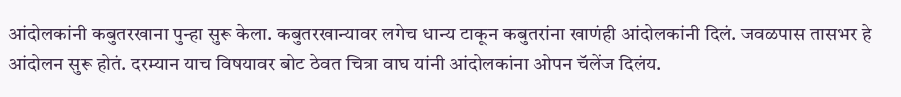आंदोलकांनी कबुतरखाना पुन्हा सुरू केला. कबुतरखान्यावर लगेच धान्य टाकून कबुतरांना खाणंही आंदोलकांनी दिलं. जवळपास तासभर हे आंदोलन सुरू होतं. दरम्यान याच विषयावर बोट ठेवत चित्रा वाघ यांनी आंदोलकांना ओपन चॅलेंज दिलंय.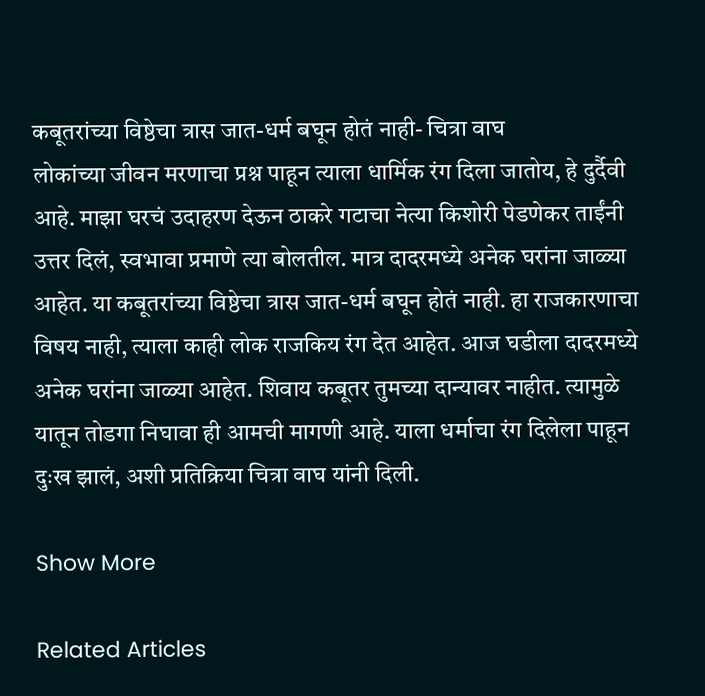कबूतरांच्या विष्ठेचा त्रास जात-धर्म बघून होतं नाही- चित्रा वाघ
लोकांच्या जीवन मरणाचा प्रश्न पाहून त्याला धार्मिक रंग दिला जातोय, हे दुर्दैवी आहे. माझा घरचं उदाहरण देऊन ठाकरे गटाचा नेत्या किशोरी पेडणेकर ताईंनी उत्तर दिलं, स्वभावा प्रमाणे त्या बोलतील. मात्र दादरमध्ये अनेक घरांना जाळ्या आहेत. या कबूतरांच्या विष्ठेचा त्रास जात-धर्म बघून होतं नाही. हा राजकारणाचा विषय नाही, त्याला काही लोक राजकिय रंग देत आहेत. आज घडीला दादरमध्ये अनेक घरांना जाळ्या आहेत. शिवाय कबूतर तुमच्या दान्यावर नाहीत. त्यामुळे यातून तोडगा निघावा ही आमची मागणी आहे. याला धर्माचा रंग दिलेला पाहून दुःख झालं, अशी प्रतिक्रिया चित्रा वाघ यांनी दिली.

Show More

Related Articles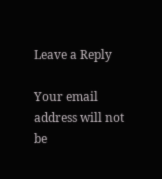Leave a Reply

Your email address will not be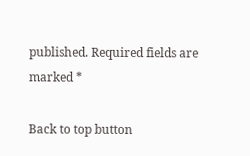published. Required fields are marked *

Back to top button